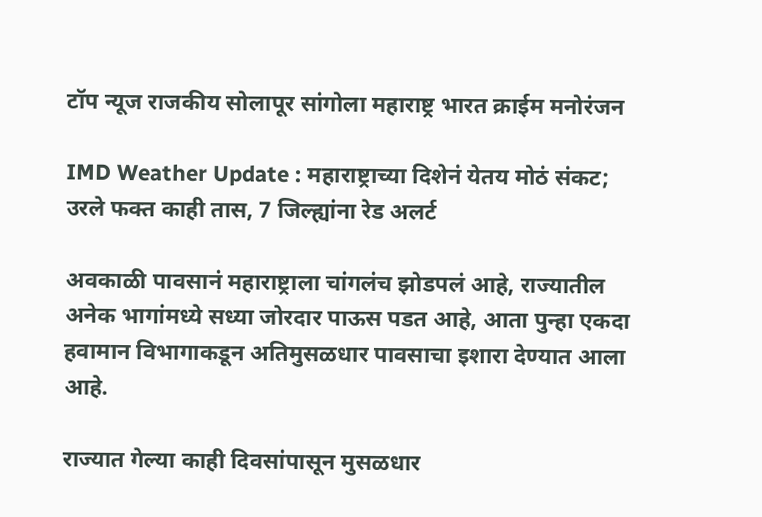टॉप न्यूज राजकीय सोलापूर सांगोला महाराष्ट्र भारत क्राईम मनोरंजन

IMD Weather Update : महाराष्ट्राच्या दिशेनं येतय मोठं संकट; उरले फक्त काही तास, 7 जिल्ह्यांना रेड अलर्ट

अवकाळी पावसानं महाराष्ट्राला चांगलंच झोडपलं आहे, राज्यातील अनेक भागांमध्ये सध्या जोरदार पाऊस पडत आहे, आता पुन्हा एकदा हवामान विभागाकडून अतिमुसळधार पावसाचा इशारा देण्यात आला आहे.

राज्यात गेल्या काही दिवसांपासून मुसळधार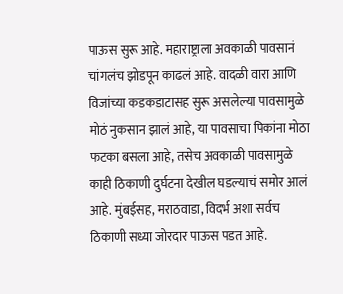पाऊस सुरू आहे. महाराष्ट्राला अवकाळी पावसानं चांगलंच झोडपून काढलं आहे. वादळी वारा आणि विजांच्या कडकडाटासह सुरू असलेल्या पावसामुळे मोठं नुकसान झालं आहे, या पावसाचा पिकांना मोठा फटका बसला आहे, तसेच अवकाळी पावसामुळे काही ठिकाणी दुर्घटना देखील घडल्याचं समोर आलं आहे. मुंबईसह, मराठवाडा, विदर्भ अशा सर्वच ठिकाणी सध्या जोरदार पाऊस पडत आहे.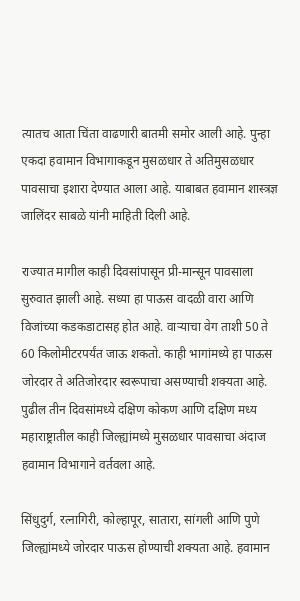त्यातच आता चिंता वाढणारी बातमी समोर आली आहे. पुन्हा एकदा हवामान विभागाकडून मुसळधार ते अतिमुसळधार पावसाचा इशारा देण्यात आला आहे. याबाबत हवामान शास्त्रज्ञ जालिंदर साबळे यांनी माहिती दिली आहे.

राज्यात मागील काही दिवसांपासून प्री-मान्सून पावसाला सुरुवात झाली आहे. सध्या हा पाऊस वादळी वारा आणि विजांच्या कडकडाटासह होत आहे. वाऱ्याचा वेग ताशी 50 ते 60 किलोमीटरपर्यंत जाऊ शकतो. काही भागांमध्ये हा पाऊस जोरदार ते अतिजोरदार स्वरूपाचा असण्याची शक्यता आहे. पुढील तीन दिवसांमध्ये दक्षिण कोकण आणि दक्षिण मध्य महाराष्ट्रातील काही जिल्ह्यांमध्ये मुसळधार पावसाचा अंदाज हवामान विभागाने वर्तवला आहे.

सिंधुदुर्ग, रत्नागिरी, कोल्हापूर, सातारा, सांगली आणि पुणे जिल्ह्यांमध्ये जोरदार पाऊस होण्याची शक्यता आहे. हवामान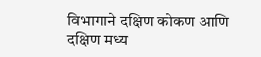विभागाने दक्षिण कोकण आणि दक्षिण मध्य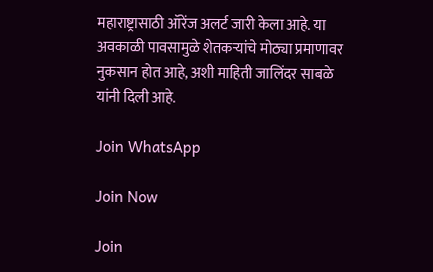महाराष्ट्रासाठी ऑरेंज अलर्ट जारी केला आहे. या अवकाळी पावसामुळे शेतकऱ्यांचे मोठ्या प्रमाणावर नुकसान होत आहे, अशी माहिती जालिंदर साबळे यांनी दिली आहे.

Join WhatsApp

Join Now

Join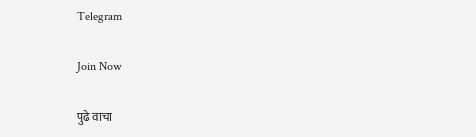Telegram

Join Now

पुढे वाचा